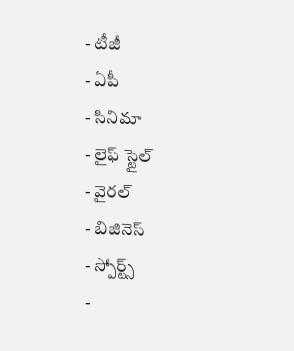- టీజీ
- ఏపీ
- సినిమా
- లైఫ్ స్టైల్
- వైరల్
- బిజినెస్
- స్పోర్ట్స్
-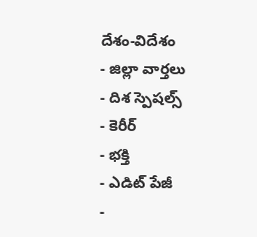దేశం-విదేశం
- జిల్లా వార్తలు
- దిశ స్పెషల్స్
- కెరీర్
- భక్తి
- ఎడిట్ పేజీ
-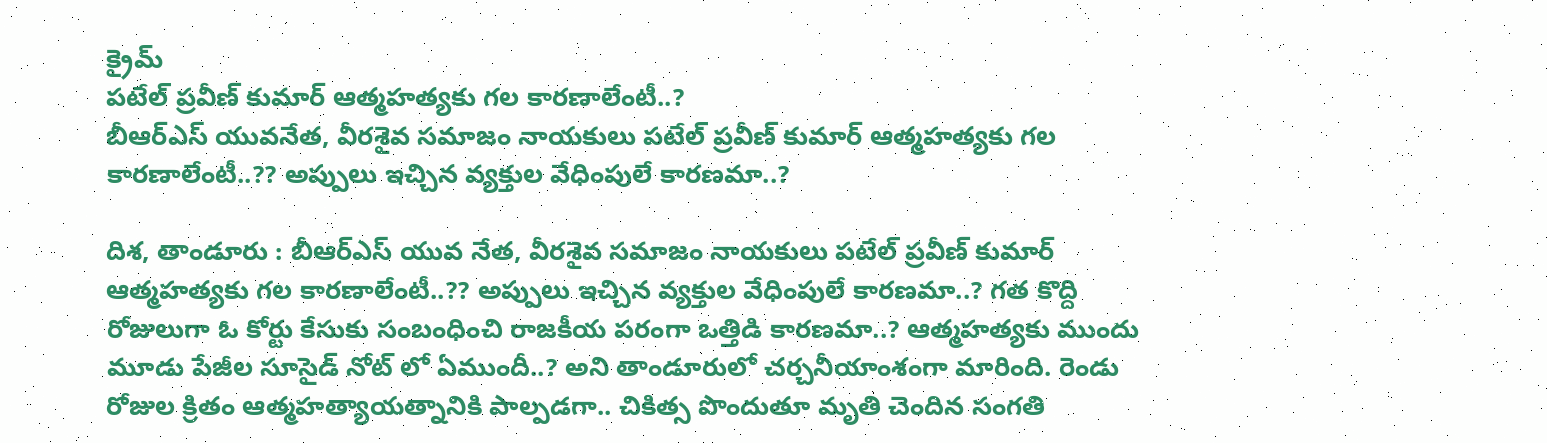క్రైమ్
పటేల్ ప్రవీణ్ కుమార్ ఆత్మహత్యకు గల కారణాలేంటీ..?
బీఆర్ఎస్ యువనేత, వీరశైవ సమాజం నాయకులు పటేల్ ప్రవీణ్ కుమార్ ఆత్మహత్యకు గల కారణాలేంటీ..?? అప్పులు ఇచ్చిన వ్యక్తుల వేధింపులే కారణమా..?

దిశ, తాండూరు : బీఆర్ఎస్ యువ నేత, వీరశైవ సమాజం నాయకులు పటేల్ ప్రవీణ్ కుమార్ ఆత్మహత్యకు గల కారణాలేంటీ..?? అప్పులు ఇచ్చిన వ్యక్తుల వేధింపులే కారణమా..? గత కొద్ది రోజులుగా ఓ కోర్టు కేసుకు సంబంధించి రాజకీయ పరంగా ఒత్తిడి కారణమా..? ఆత్మహత్యకు ముందు మూడు పేజీల సూసైడ్ నోట్ లో ఏముందీ..? అని తాండూరులో చర్చనీయాంశంగా మారింది. రెండు రోజుల క్రితం ఆత్మహత్యాయత్నానికి పాల్పడగా.. చికిత్స పొందుతూ మృతి చెందిన సంగతి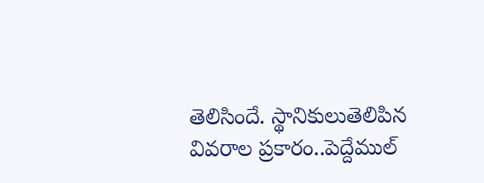తెలిసిందే. స్థానికులుతెలిపిన వివరాల ప్రకారం..పెద్దేముల్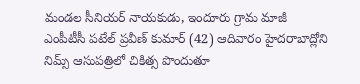మండల సీనియర్ నాయకుడు, ఇందూరు గ్రామ మాజీ ఎంపీటీసీ పటేల్ ప్రవీణ్ కుమార్ (42) ఆదివారం హైదరాబాద్లోని నిమ్స్ ఆసుపత్రిలో చికిత్స పొందుతూ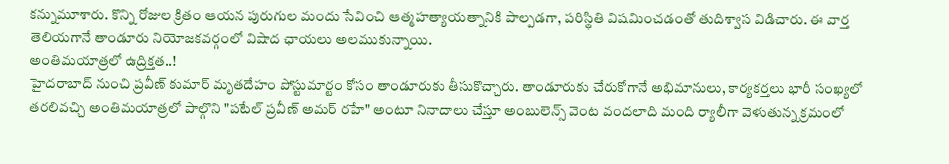కన్నుమూశారు. కొన్ని రోజుల క్రితం ఆయన పురుగుల మందు సేవించి ఆత్మహత్యాయత్నానికి పాల్పడగా, పరిస్థితి విషమించడంతో తుదిశ్వాస విడిచారు. ఈ వార్త తెలియగానే తాండూరు నియోజకవర్గంలో విషాద ఛాయలు అలముకున్నాయి.
అంతిమయాత్రలో ఉద్రిక్తత..!
హైదరాబాద్ నుంచి ప్రవీణ్ కుమార్ మృతదేహం పోస్టుమార్టం కోసం తాండూరుకు తీసుకొచ్చారు. తాండూరుకు చేరుకోగానే అభిమానులు, కార్యకర్తలు భారీ సంఖ్యలో తరలివచ్చి అంతిమయాత్రలో పాల్గొని "పటేల్ ప్రవీణ్ అమర్ రహే" అంటూ నినాదాలు చేస్తూ అంబులెన్స్ వెంట వందలాది మంది ర్యాలీగా వెళుతున్న క్రమంలో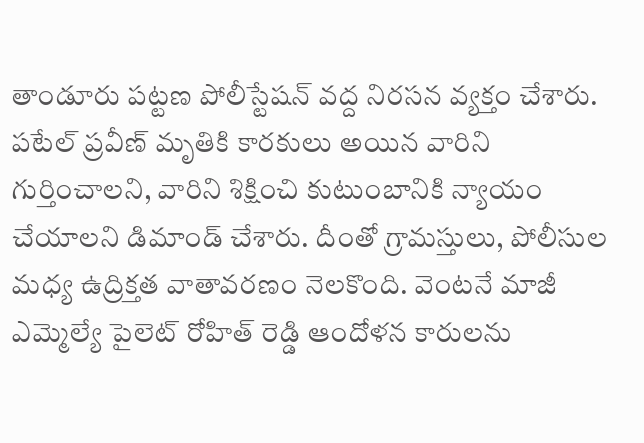తాండూరు పట్టణ పోలీస్టేషన్ వద్ద నిరసన వ్యక్తం చేశారు. పటేల్ ప్రవీణ్ మృతికి కారకులు అయిన వారిని గుర్తించాలని, వారిని శిక్షించి కుటుంబానికి న్యాయం చేయాలని డిమాండ్ చేశారు. దీంతో గ్రామస్తులు, పోలీసుల మధ్య ఉద్రిక్తత వాతావరణం నెలకొంది. వెంటనే మాజీ ఎమ్మెల్యే పైలెట్ రోహిత్ రెడ్డి ఆందోళన కారులను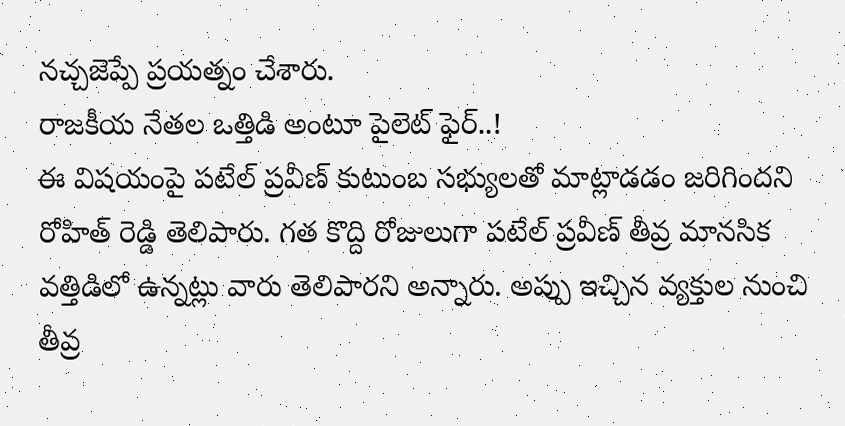నచ్చజెప్పే ప్రయత్నం చేశారు.
రాజకీయ నేతల ఒత్తిడి అంటూ పైలెట్ ఫైర్..!
ఈ విషయంపై పటేల్ ప్రవీణ్ కుటుంబ సభ్యులతో మాట్లాడడం జరిగిందని రోహిత్ రెడ్డి తెలిపారు. గత కొద్ది రోజులుగా పటేల్ ప్రవీణ్ తీవ్ర మానసిక వత్తిడిలో ఉన్నట్లు వారు తెలిపారని అన్నారు. అప్పు ఇచ్చిన వ్యక్తుల నుంచి తీవ్ర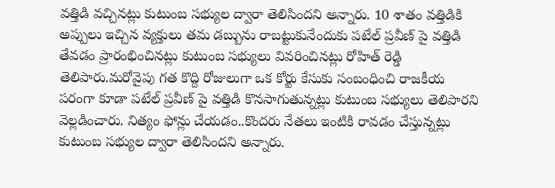వత్తిడి వచ్చినట్లు కుటుంబ సభ్యుల ద్వారా తెలిసిందని అన్నారు. 10 శాతం వత్తిడికి అప్పులు ఇచ్చిన వ్యక్తులు తమ డబ్బును రాబట్టుకునేందుకు పటేల్ ప్రవీణ్ పై వత్తిడి తేవడం ప్రారంభించినట్లు కుటుంబ సభ్యులు వివరించినట్లు రోహిత్ రెడ్డి తెలిపారు.మరోవైపు గత కొద్ది రోజులుగా ఒక కోర్టు కేసుకు సంబంధించి రాజకీయ పరంగా కూడా పటేల్ ప్రవీణ్ పై వత్తిడి కొనసాగుతున్నట్లు కుటుంబ సభ్యులు తెలిపారని వెల్లడించారు. నిత్యం ఫోన్లు చేయడం..కొందరు నేతలు ఇంటికి రావడం చేస్తున్నట్లు కుటుంబ సభ్యుల ద్వారా తెలిసిందని అన్నారు.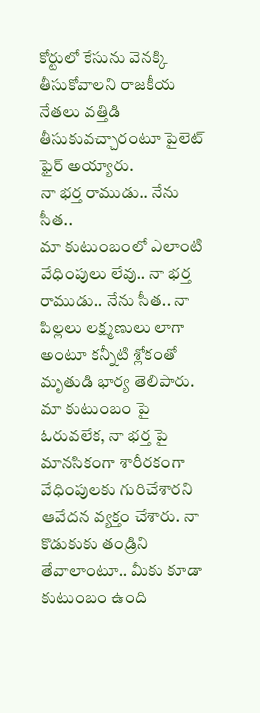కోర్టులో కేసును వెనక్కి తీసుకోవాలని రాజకీయ నేతలు వత్తిడి తీసుకువచ్చారంటూ పైలెట్ ఫైర్ అయ్యారు.
నా భర్త రాముడు.. నేను సీత..
మా కుటుంబంలో ఎలాంటి వేధింపులు లేవు.. నా భర్త రాముడు.. నేను సీత.. నా పిల్లలు లక్ష్మణులు లాగా అంటూ కన్నీటి శ్లోకంతో మృతుడి భార్య తెలిపారు. మా కుటుంబం పై ఓరువలేక, నా భర్త పై మానసికంగా శారీరకంగా వేధింపులకు గురిచేశారని ఆవేదన వ్యక్తం చేశారు. నా కొడుకుకు తండ్రిని తేవాలాంటూ.. మీకు కూడా కుటుంబం ఉంది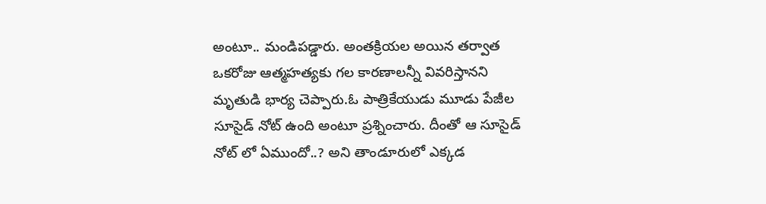అంటూ.. మండిపడ్డారు. అంతక్రియల అయిన తర్వాత ఒకరోజు ఆత్మహత్యకు గల కారణాలన్నీ వివరిస్తానని మృతుడి భార్య చెప్పారు.ఓ పాత్రికేయుడు మూడు పేజీల సూసైడ్ నోట్ ఉంది అంటూ ప్రశ్నించారు. దీంతో ఆ సూసైడ్ నోట్ లో ఏముందో..? అని తాండూరులో ఎక్కడ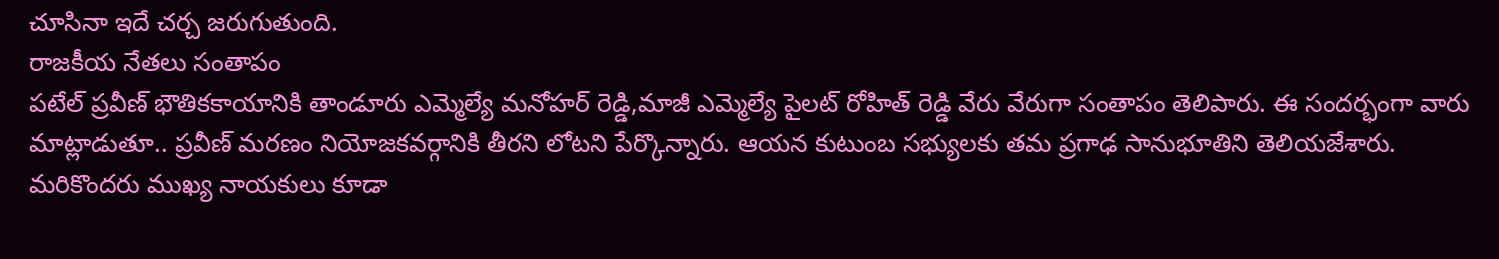చూసినా ఇదే చర్చ జరుగుతుంది.
రాజకీయ నేతలు సంతాపం
పటేల్ ప్రవీణ్ భౌతికకాయానికి తాండూరు ఎమ్మెల్యే మనోహర్ రెడ్డి,మాజీ ఎమ్మెల్యే పైలట్ రోహిత్ రెడ్డి వేరు వేరుగా సంతాపం తెలిపారు. ఈ సందర్భంగా వారు మాట్లాడుతూ.. ప్రవీణ్ మరణం నియోజకవర్గానికి తీరని లోటని పేర్కొన్నారు. ఆయన కుటుంబ సభ్యులకు తమ ప్రగాఢ సానుభూతిని తెలియజేశారు. మరికొందరు ముఖ్య నాయకులు కూడా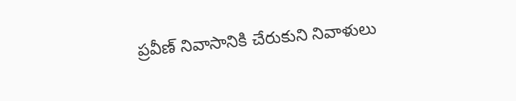ప్రవీణ్ నివాసానికి చేరుకుని నివాళులు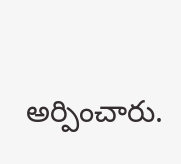అర్పించారు.